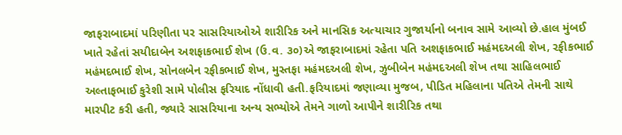જાફરાબાદમાં પરિણીતા પર સાસરિયાઓએ શારીરિક અને માનસિક અત્યાચાર ગુજાર્યાનો બનાવ સામે આવ્યો છે.હાલ મુંબઈ ખાતે રહેતાં સયીદાબેન અશફાકભાઈ શેખ (ઉ.વ. ૩૦)એ જાફરાબાદમાં રહેતા પતિ અશફાકભાઈ મહંમદઅલી શેખ, રફીકભાઈ મહંમદભાઈ શેખ, સોનલબેન રફીકભાઈ શેખ, મુસ્તફા મહંમદઅલી શેખ, ઝુબીબેન મહંમદઅલી શેખ તથા સાહિલભાઈ અલ્તાફભાઈ કુરેશી સામે પોલીસ ફરિયાદ નોંધાવી હતી.ફરિયાદમાં જણાવ્યા મુજબ, પીડિત મહિલાના પતિએ તેમની સાથે મારપીટ કરી હતી, જ્યારે સાસરિયાના અન્ય સભ્યોએ તેમને ગાળો આપીને શારીરિક તથા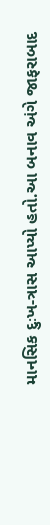માનસિક દુઃખ-ત્રાસ આપ્યો હતો.આ બનાવ અંગે જાફરાબાદ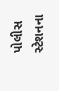પોલીસ સ્ટેશનના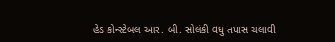હેડ કોન્સ્ટેબલ આર. બી. સોલંકી વધુ તપાસ ચલાવી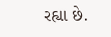રહ્યા છે.